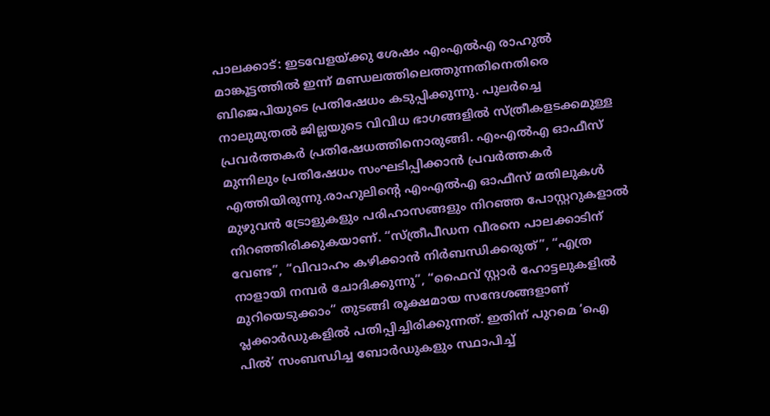പാലക്കാട്: ഇടവേളയ്ക്കു ശേഷം എംഎൽഎ രാഹുൽ മാങ്കൂട്ടത്തിൽ ഇന്ന് മണ്ഡലത്തിലെത്തുന്നതിനെതിരെ ബിജെപിയുടെ പ്രതിഷേധം കടുപ്പിക്കുന്നു. പുലർച്ചെ നാലുമുതൽ ജില്ലയുടെ വിവിധ ഭാഗങ്ങളിൽ സ്ത്രീകളടക്കമുള്ള പ്രവർത്തകർ പ്രതിഷേധത്തിനൊരുങ്ങി. എംഎൽഎ ഓഫീസ് മുന്നിലും പ്രതിഷേധം സംഘടിപ്പിക്കാൻ പ്രവർത്തകർ എത്തിയിരുന്നു.രാഹുലിന്റെ എംഎൽഎ ഓഫീസ് മതിലുകൾ മുഴുവൻ ട്രോളുകളും പരിഹാസങ്ങളും നിറഞ്ഞ പോസ്റ്ററുകളാൽ നിറഞ്ഞിരിക്കുകയാണ്. “സ്ത്രീപീഡന വീരനെ പാലക്കാടിന് വേണ്ട”, “വിവാഹം കഴിക്കാൻ നിർബന്ധിക്കരുത്”, “എത്ര നാളായി നമ്പർ ചോദിക്കുന്നു”, “ഫൈവ് സ്റ്റാർ ഹോട്ടലുകളിൽ മുറിയെടുക്കാം” തുടങ്ങി രൂക്ഷമായ സന്ദേശങ്ങളാണ് പ്ലക്കാർഡുകളിൽ പതിപ്പിച്ചിരിക്കുന്നത്. ഇതിന് പുറമെ ‘ഐ പിൽ’ സംബന്ധിച്ച ബോർഡുകളും സ്ഥാപിച്ച്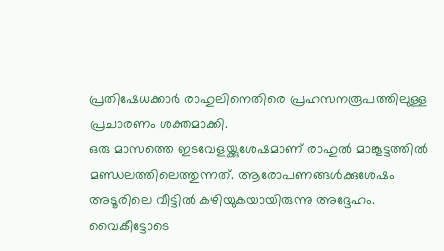പ്രതിഷേധക്കാർ രാഹുലിനെതിരെ പ്രഹസനരൂപത്തിലുള്ള പ്രചാരണം ശക്തമാക്കി.
ഒരു മാസത്തെ ഇടവേളയ്ക്കുശേഷമാണ് രാഹുൽ മാങ്കൂട്ടത്തിൽ മണ്ഡലത്തിലെത്തുന്നത്. ആരോപണങ്ങൾക്കുശേഷം അടൂരിലെ വീട്ടിൽ കഴിയുകയായിരുന്നു അദ്ദേഹം. വൈകീട്ടോടെ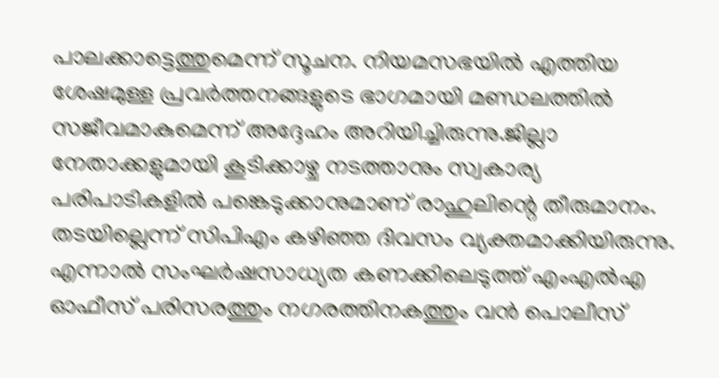പാലക്കാട്ടെത്തുമെന്ന് സൂചന. നിയമസഭയിൽ എത്തിയ ശേഷമുള്ള പ്രവർത്തനങ്ങളുടെ ഭാഗമായി മണ്ഡലത്തിൽ സജീവമാകുമെന്ന് അദ്ദേഹം അറിയിച്ചിരുന്നു.ജില്ലാ നേതാക്കളുമായി കൂടിക്കാഴ്ച നടത്താനും സ്വകാര്യ പരിപാടികളിൽ പങ്കെടുക്കാനുമാണ് രാഹുലിന്റെ തീരുമാനം. തടയില്ലെന്ന് സിപിഎം കഴിഞ്ഞ ദിവസം വ്യക്തമാക്കിയിരുന്നു. എന്നാൽ സംഘർഷസാധ്യത കണക്കിലെടുത്ത് എംഎൽഎ ഓഫീസ് പരിസരത്തും നഗരത്തിനകത്തും വൻ പൊലീസ്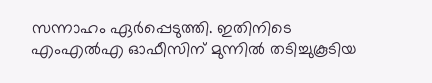സന്നാഹം ഏർപ്പെടുത്തി. ഇതിനിടെ എംഎൽഎ ഓഫീസിന് മുന്നിൽ തടിച്ചുകൂടിയ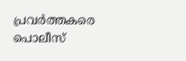പ്രവർത്തകരെ പൊലീസ്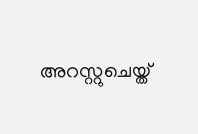അറസ്റ്റുചെയ്ത്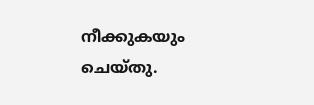നീക്കുകയും ചെയ്തു.